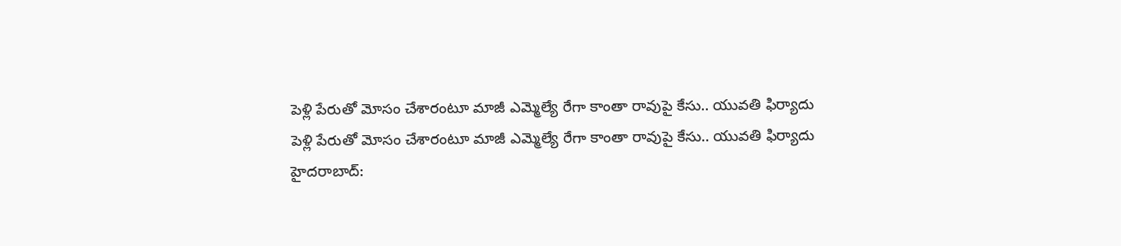పెళ్లి పేరుతో మోసం చేశారంటూ మాజీ ఎమ్మెల్యే రేగా కాంతా రావుపై కేసు.. యువతి ఫిర్యాదు
పెళ్లి పేరుతో మోసం చేశారంటూ మాజీ ఎమ్మెల్యే రేగా కాంతా రావుపై కేసు.. యువతి ఫిర్యాదు
హైదరాబాద్: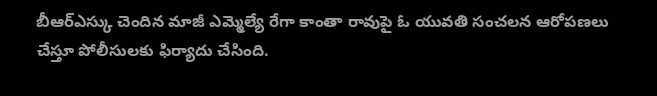బీఆర్ఎస్కు చెందిన మాజీ ఎమ్మెల్యే రేగా కాంతా రావుపై ఓ యువతి సంచలన ఆరోపణలు చేస్తూ పోలీసులకు ఫిర్యాదు చేసింది.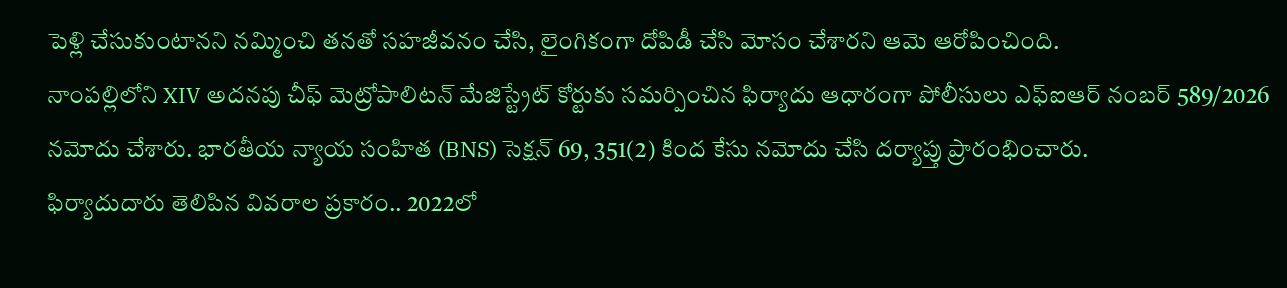పెళ్లి చేసుకుంటానని నమ్మించి తనతో సహజీవనం చేసి, లైంగికంగా దోపిడీ చేసి మోసం చేశారని ఆమె ఆరోపించింది.
నాంపల్లిలోని XIV అదనపు చీఫ్ మెట్రోపాలిటన్ మేజిస్ట్రేట్ కోర్టుకు సమర్పించిన ఫిర్యాదు ఆధారంగా పోలీసులు ఎఫ్ఐఆర్ నంబర్ 589/2026 నమోదు చేశారు. భారతీయ న్యాయ సంహిత (BNS) సెక్షన్ 69, 351(2) కింద కేసు నమోదు చేసి దర్యాప్తు ప్రారంభించారు.
ఫిర్యాదుదారు తెలిపిన వివరాల ప్రకారం.. 2022లో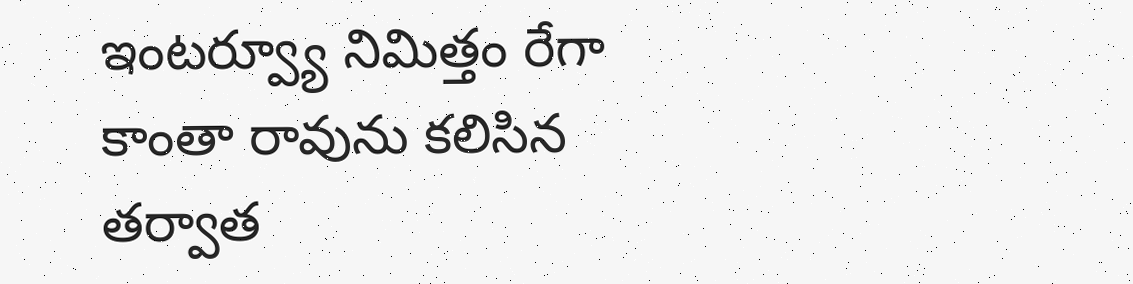ఇంటర్వ్యూ నిమిత్తం రేగా కాంతా రావును కలిసిన తర్వాత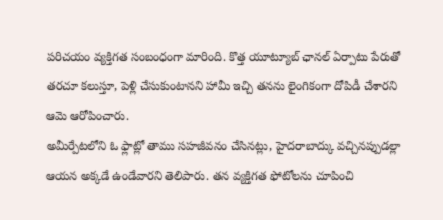పరిచయం వ్యక్తిగత సంబంధంగా మారింది. కొత్త యూట్యూబ్ ఛానల్ ఏర్పాటు పేరుతో తరచూ కలుస్తూ, పెళ్లి చేసుకుంటానని హామీ ఇచ్చి తనను లైంగికంగా దోపిడీ చేశారని ఆమె ఆరోపించారు.
అమీర్పేటలోని ఓ ఫ్లాట్లో తాము సహజీవనం చేసినట్లు, హైదరాబాద్కు వచ్చినప్పుడల్లా ఆయన అక్కడే ఉండేవారని తెలిపారు. తన వ్యక్తిగత ఫోటోలను చూపించి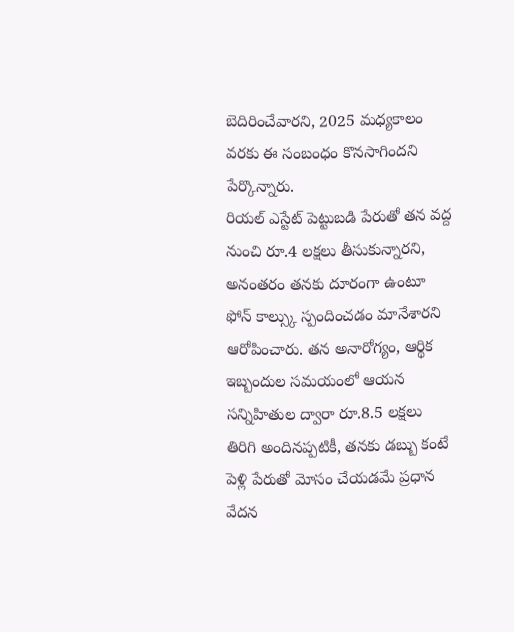బెదిరించేవారని, 2025 మధ్యకాలం వరకు ఈ సంబంధం కొనసాగిందని పేర్కొన్నారు.
రియల్ ఎస్టేట్ పెట్టుబడి పేరుతో తన వద్ద నుంచి రూ.4 లక్షలు తీసుకున్నారని, అనంతరం తనకు దూరంగా ఉంటూ ఫోన్ కాల్స్కు స్పందించడం మానేశారని ఆరోపించారు. తన అనారోగ్యం, ఆర్థిక ఇబ్బందుల సమయంలో ఆయన సన్నిహితుల ద్వారా రూ.8.5 లక్షలు తిరిగి అందినప్పటికీ, తనకు డబ్బు కంటే పెళ్లి పేరుతో మోసం చేయడమే ప్రధాన వేదన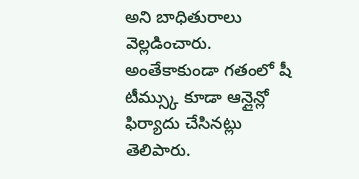అని బాధితురాలు వెల్లడించారు.
అంతేకాకుండా గతంలో షీ టీమ్స్కు కూడా ఆన్లైన్లో ఫిర్యాదు చేసినట్లు తెలిపారు.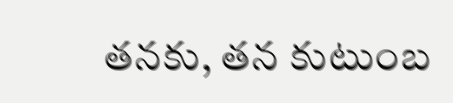తనకు, తన కుటుంబ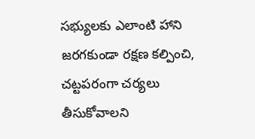సభ్యులకు ఎలాంటి హాని జరగకుండా రక్షణ కల్పించి, చట్టపరంగా చర్యలు తీసుకోవాలని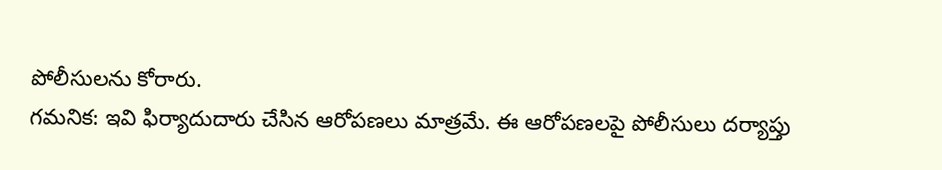పోలీసులను కోరారు.
గమనిక: ఇవి ఫిర్యాదుదారు చేసిన ఆరోపణలు మాత్రమే. ఈ ఆరోపణలపై పోలీసులు దర్యాప్తు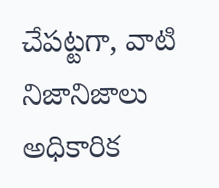చేపట్టగా, వాటి నిజానిజాలు అధికారిక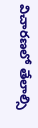విచారణలో తేలాల్సి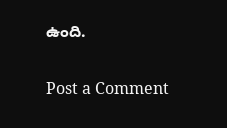ఉంది.

Post a Comment